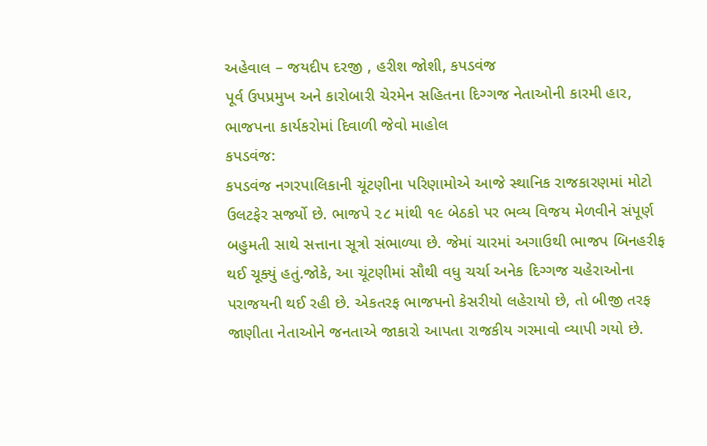અહેવાલ – જયદીપ દરજી , હરીશ જોશી, કપડવંજ
પૂર્વ ઉપપ્રમુખ અને કારોબારી ચેરમેન સહિતના દિગ્ગજ નેતાઓની કારમી હાર, ભાજપના કાર્યકરોમાં દિવાળી જેવો માહોલ
કપડવંજ:
કપડવંજ નગરપાલિકાની ચૂંટણીના પરિણામોએ આજે સ્થાનિક રાજકારણમાં મોટો ઉલટફેર સર્જ્યો છે. ભાજપે ૨૮ માંથી ૧૯ બેઠકો પર ભવ્ય વિજય મેળવીને સંપૂર્ણ બહુમતી સાથે સત્તાના સૂત્રો સંભાળ્યા છે. જેમાં ચારમાં અગાઉથી ભાજપ બિનહરીફ થઈ ચૂક્યું હતું.જોકે, આ ચૂંટણીમાં સૌથી વધુ ચર્ચા અનેક દિગ્ગજ ચહેરાઓના પરાજયની થઈ રહી છે. એકતરફ ભાજપનો કેસરીયો લહેરાયો છે, તો બીજી તરફ જાણીતા નેતાઓને જનતાએ જાકારો આપતા રાજકીય ગરમાવો વ્યાપી ગયો છે.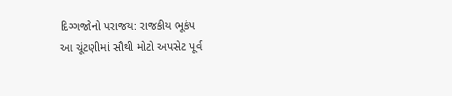દિગ્ગજોનો પરાજય: રાજકીય ભૂકંપ
આ ચૂંટણીમાં સૌથી મોટો અપસેટ પૂર્વ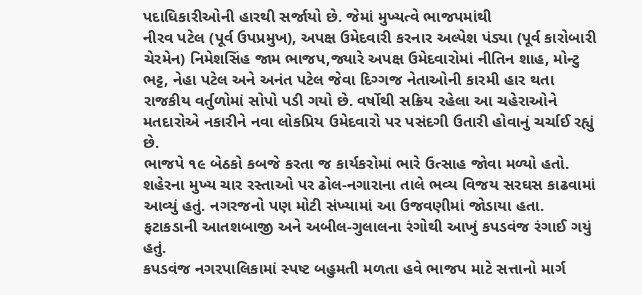પદાધિકારીઓની હારથી સર્જાયો છે. જેમાં મુખ્યત્વે ભાજપમાંથી
નીરવ પટેલ (પૂર્વ ઉપપ્રમુખ), અપક્ષ ઉમેદવારી કરનાર અલ્પેશ પંડ્યા (પૂર્વ કારોબારી ચેરમેન) નિમેશસિંહ જામ ભાજપ,જ્યારે અપક્ષ ઉમેદવારોમાં નીતિન શાહ, મોન્ટુ ભટ્ટ, નેહા પટેલ અને અનંત પટેલ જેવા દિગ્ગજ નેતાઓની કારમી હાર થતા રાજકીય વર્તુળોમાં સોપો પડી ગયો છે. વર્ષોથી સક્રિય રહેલા આ ચહેરાઓને મતદારોએ નકારીને નવા લોકપ્રિય ઉમેદવારો પર પસંદગી ઉતારી હોવાનું ચર્ચાઈ રહ્યું છે.
ભાજપે ૧૯ બેઠકો કબજે કરતા જ કાર્યકરોમાં ભારે ઉત્સાહ જોવા મળ્યો હતો. શહેરના મુખ્ય ચાર રસ્તાઓ પર ઢોલ-નગારાના તાલે ભવ્ય વિજય સરઘસ કાઢવામાં આવ્યું હતું. નગરજનો પણ મોટી સંખ્યામાં આ ઉજવણીમાં જોડાયા હતા. ફટાકડાની આતશબાજી અને અબીલ-ગુલાલના રંગોથી આખું કપડવંજ રંગાઈ ગયું હતું.
કપડવંજ નગરપાલિકામાં સ્પષ્ટ બહુમતી મળતા હવે ભાજપ માટે સત્તાનો માર્ગ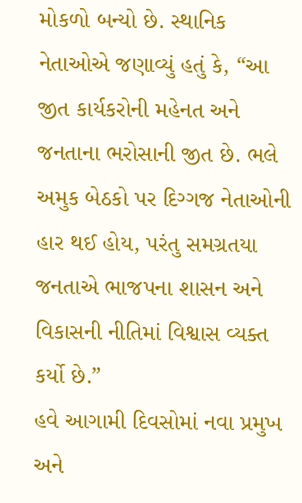મોકળો બન્યો છે. સ્થાનિક નેતાઓએ જણાવ્યું હતું કે, “આ જીત કાર્યકરોની મહેનત અને જનતાના ભરોસાની જીત છે. ભલે અમુક બેઠકો પર દિગ્ગજ નેતાઓની હાર થઈ હોય, પરંતુ સમગ્રતયા જનતાએ ભાજપના શાસન અને વિકાસની નીતિમાં વિશ્વાસ વ્યક્ત કર્યો છે.”
હવે આગામી દિવસોમાં નવા પ્રમુખ અને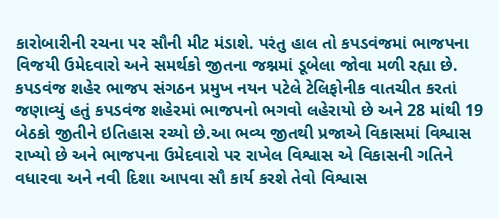કારોબારીની રચના પર સૌની મીટ મંડાશે. પરંતુ હાલ તો કપડવંજમાં ભાજપના વિજયી ઉમેદવારો અને સમર્થકો જીતના જશ્નમાં ડૂબેલા જોવા મળી રહ્યા છે.
કપડવંજ શહેર ભાજપ સંગઠન પ્રમુખ નયન પટેલે ટેલિફોનીક વાતચીત કરતાં જણાવ્યું હતું કપડવંજ શહેરમાં ભાજપનો ભગવો લહેરાયો છે અને 28 માંથી 19 બેઠકો જીતીને ઇતિહાસ રચ્યો છે.આ ભવ્ય જીતથી પ્રજાએ વિકાસમાં વિશ્વાસ રાખ્યો છે અને ભાજપના ઉમેદવારો પર રાખેલ વિશ્વાસ એ વિકાસની ગતિને વધારવા અને નવી દિશા આપવા સૌ કાર્ય કરશે તેવો વિશ્વાસ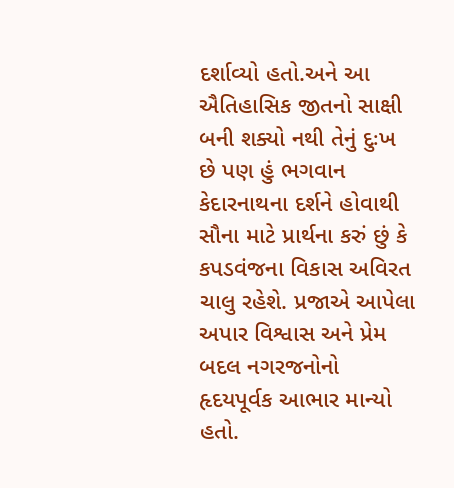દર્શાવ્યો હતો.અને આ ઐતિહાસિક જીતનો સાક્ષી બની શક્યો નથી તેનું દુઃખ છે પણ હું ભગવાન કેદારનાથના દર્શને હોવાથી સૌના માટે પ્રાર્થના કરું છું કે કપડવંજના વિકાસ અવિરત ચાલુ રહેશે. પ્રજાએ આપેલા અપાર વિશ્વાસ અને પ્રેમ બદલ નગરજનોનો હૃદયપૂર્વક આભાર માન્યો હતો.